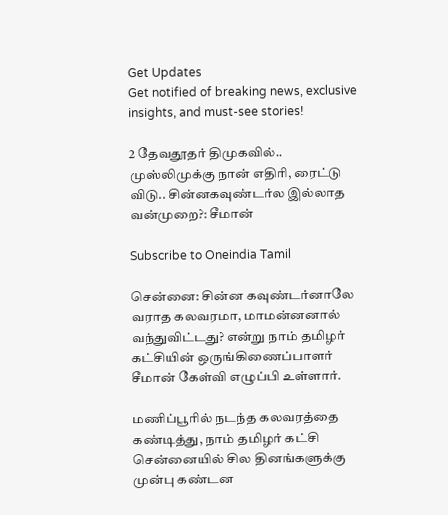Get Updates
Get notified of breaking news, exclusive insights, and must-see stories!

2 தேவதூதர் திமுகவில்.. முஸ்லிமுக்கு நான் எதிரி, ரைட்டு விடு.. சின்னகவுண்டர்ல இல்லாத வன்முறை?: சீமான்

Subscribe to Oneindia Tamil

சென்னை: சின்ன கவுண்டர்னாலே வராத கலவரமா, மாமன்னனால் வந்துவிட்டது? என்று நாம் தமிழர் கட்சியின் ஒருங்கிணைப்பாளர் சீமான் கேள்வி எழுப்பி உள்ளார்.

மணிப்பூரில் நடந்த கலவரத்தை கண்டித்து, நாம் தமிழர் கட்சி சென்னையில் சில தினங்களுக்கு முன்பு கண்டன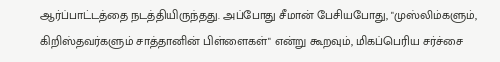ஆர்ப்பாட்டத்தை நடத்தியிருந்தது. அப்போது சீமான் பேசியபோது, "முஸ்லிம்களும், கிறிஸ்தவர்களும் சாத்தானின் பிள்ளைகள்" என்று கூறவும், மிகப்பெரிய சர்ச்சை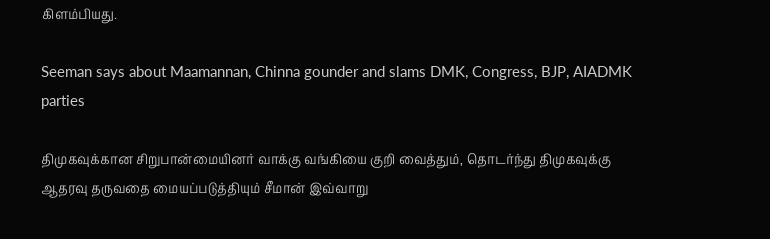கிளம்பியது.

Seeman says about Maamannan, Chinna gounder and slams DMK, Congress, BJP, AIADMK parties

திமுகவுக்கான சிறுபான்மையினர் வாக்கு வங்கியை குறி வைத்தும், தொடர்ந்து திமுகவுக்கு ஆதரவு தருவதை மையப்படுத்தியும் சீமான் இவ்வாறு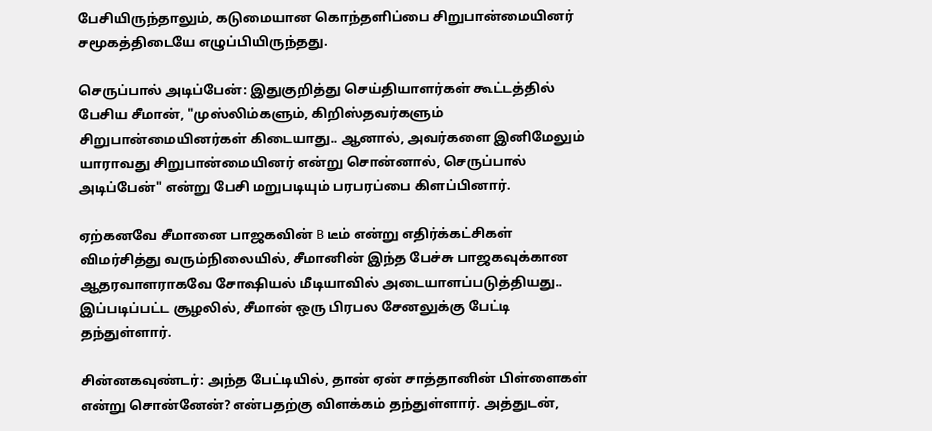பேசியிருந்தாலும், கடுமையான கொந்தளிப்பை சிறுபான்மையினர் சமூகத்திடையே எழுப்பியிருந்தது.

செருப்பால் அடிப்பேன்: இதுகுறித்து செய்தியாளர்கள் கூட்டத்தில் பேசிய சீமான், "முஸ்லிம்களும், கிறிஸ்தவர்களும் சிறுபான்மையினர்கள் கிடையாது.. ஆனால், அவர்களை இனிமேலும் யாராவது சிறுபான்மையினர் என்று சொன்னால், செருப்பால் அடிப்பேன்" என்று பேசி மறுபடியும் பரபரப்பை கிளப்பினார்.

ஏற்கனவே சீமானை பாஜகவின் B டீம் என்று எதிர்க்கட்சிகள் விமர்சித்து வரும்நிலையில், சீமானின் இந்த பேச்சு பாஜகவுக்கான ஆதரவாளராகவே சோஷியல் மீடியாவில் அடையாளப்படுத்தியது.. இப்படிப்பட்ட சூழலில், சீமான் ஒரு பிரபல சேனலுக்கு பேட்டி தந்துள்ளார்.

சின்னகவுண்டர்: அந்த பேட்டியில், தான் ஏன் சாத்தானின் பிள்ளைகள் என்று சொன்னேன்? என்பதற்கு விளக்கம் தந்துள்ளார். அத்துடன்,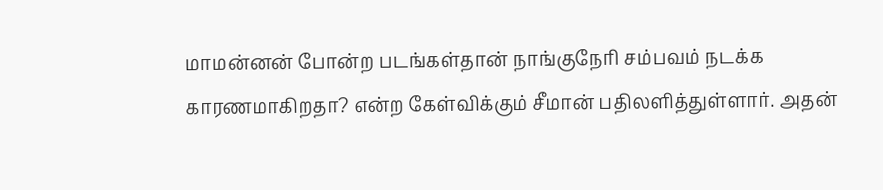மாமன்னன் போன்ற படங்கள்தான் நாங்குநேரி சம்பவம் நடக்க காரணமாகிறதா? என்ற கேள்விக்கும் சீமான் பதிலளித்துள்ளார். அதன்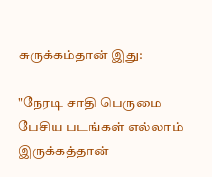சுருக்கம்தான் இது:

"நேரடி சாதி பெருமை பேசிய படங்கள் எல்லாம் இருக்கத்தான்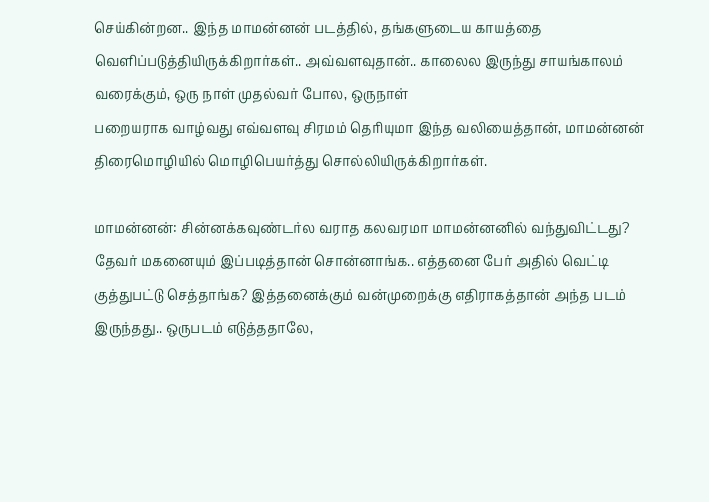செய்கின்றன.. இந்த மாமன்னன் படத்தில், தங்களுடைய காயத்தை வெளிப்படுத்தியிருக்கிறார்கள்.. அவ்வளவுதான்.. காலைல இருந்து சாயங்காலம் வரைக்கும், ஒரு நாள் முதல்வர் போல, ஒருநாள்
பறையராக வாழ்வது எவ்வளவு சிரமம் தெரியுமா இந்த வலியைத்தான், மாமன்னன் திரைமொழியில் மொழிபெயர்த்து சொல்லியிருக்கிறார்கள்.

மாமன்னன்: சின்னக்கவுண்டர்ல வராத கலவரமா மாமன்னனில் வந்துவிட்டது? தேவர் மகனையும் இப்படித்தான் சொன்னாங்க.. எத்தனை பேர் அதில் வெட்டி குத்துபட்டு செத்தாங்க? இத்தனைக்கும் வன்முறைக்கு எதிராகத்தான் அந்த படம் இருந்தது.. ஒருபடம் எடுத்ததாலே,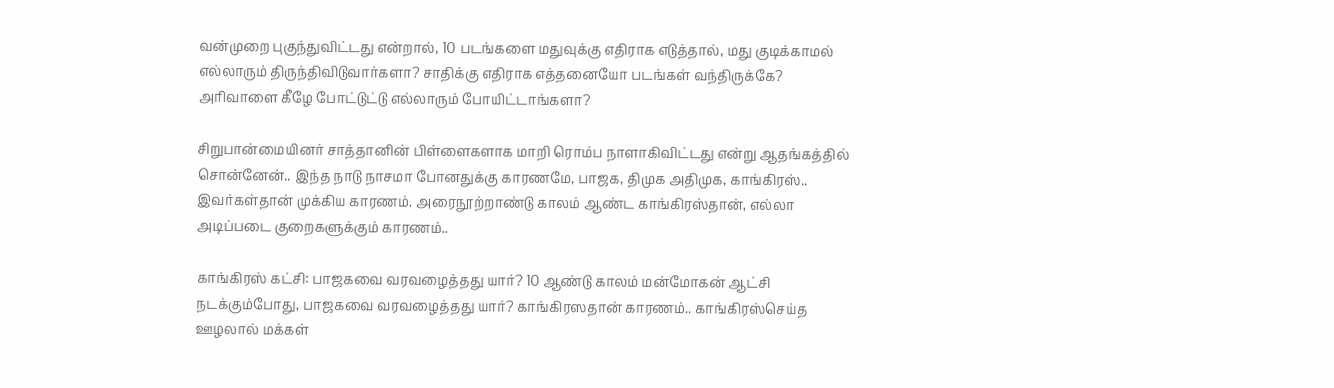வன்முறை புகுந்துவிட்டது என்றால், 10 படங்களை மதுவுக்கு எதிராக எடுத்தால், மது குடிக்காமல் எல்லாரும் திருந்திவிடுவார்களா? சாதிக்கு எதிராக எத்தனையோ படங்கள் வந்திருக்கே? அரிவாளை கீழே போட்டுட்டு எல்லாரும் போயிட்டாங்களா?

சிறுபான்மையினர் சாத்தானின் பிள்ளைகளாக மாறி ரொம்ப நாளாகிவிட்டது என்று ஆதங்கத்தில் சொன்னேன்.. இந்த நாடு நாசமா போனதுக்கு காரணமே, பாஜக, திமுக அதிமுக, காங்கிரஸ்.. இவர்கள்தான் முக்கிய காரணம். அரைநூற்றாண்டு காலம் ஆண்ட காங்கிரஸ்தான், எல்லா அடிப்படை குறைகளுக்கும் காரணம்..

காங்கிரஸ் கட்சி: பாஜகவை வரவழைத்தது யார்? 10 ஆண்டு காலம் மன்மோகன் ஆட்சி நடக்கும்போது, பாஜகவை வரவழைத்தது யார்? காங்கிரஸதான் காரணம்.. காங்கிரஸ்செய்த ஊழலால் மக்கள்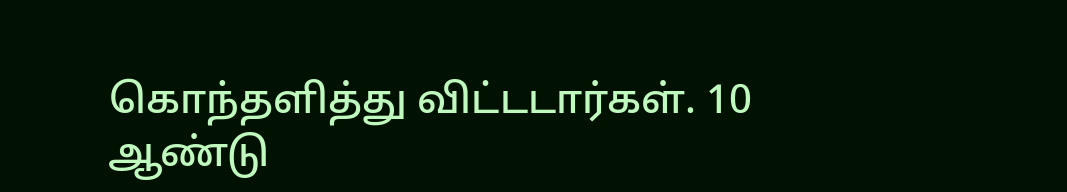கொந்தளித்து விட்டடார்கள். 10 ஆண்டு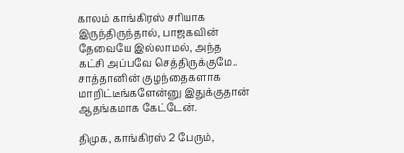காலம் காங்கிரஸ் சரியாக இருந்திருந்தால், பாஜகவின் தேவையே இல்லாமல், அந்த கட்சி அப்பவே செத்திருக்குமே.. சாத்தானின் குழந்தைகளாக மாறிட்டீங்களேன்னு இதுக்குதான் ஆதங்கமாக கேட்டேன்.

திமுக, காங்கிரஸ் 2 பேரும்,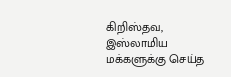கிறிஸ்தவ, இஸ்லாமிய மக்களுக்கு செய்த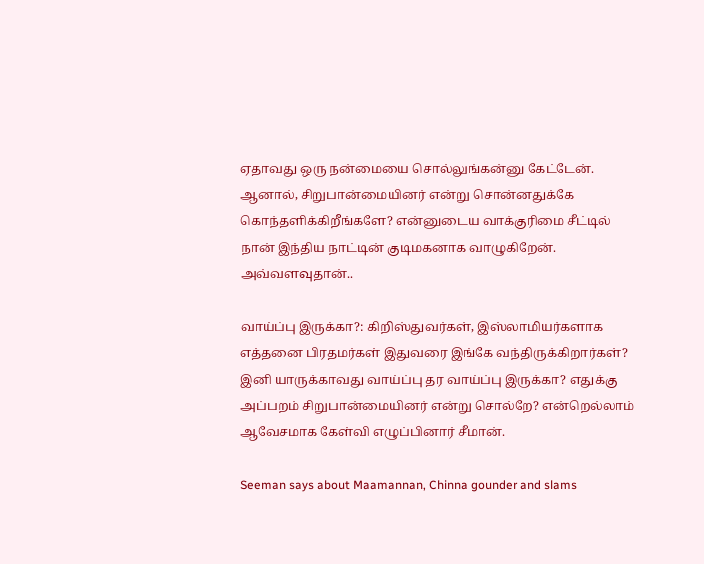ஏதாவது ஒரு நன்மையை சொல்லுங்கன்னு கேட்டேன். ஆனால், சிறுபான்மையினர் என்று சொன்னதுக்கே கொந்தளிக்கிறீங்களே? என்னுடைய வாக்குரிமை சீட்டில் நான் இந்திய நாட்டின் குடிமகனாக வாழுகிறேன். அவ்வளவுதான்..

வாய்ப்பு இருக்கா?: கிறிஸ்துவர்கள், இஸ்லாமியர்களாக எத்தனை பிரதமர்கள் இதுவரை இங்கே வந்திருக்கிறார்கள்? இனி யாருக்காவது வாய்ப்பு தர வாய்ப்பு இருக்கா? எதுக்கு அப்பறம் சிறுபான்மையினர் என்று சொல்றே? என்றெல்லாம் ஆவேசமாக கேள்வி எழுப்பினார் சீமான்.

Seeman says about Maamannan, Chinna gounder and slams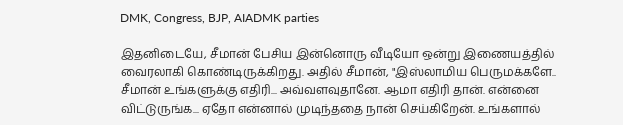DMK, Congress, BJP, AIADMK parties

இதனிடையே, சீமான் பேசிய இன்னொரு வீடியோ ஒன்று இணையத்தில் வைரலாகி கொண்டிருக்கிறது. அதில் சீமான், "இஸ்லாமிய பெருமக்களே.. சீமான் உங்களுக்கு எதிரி... அவ்வளவுதானே. ஆமா எதிரி தான். என்னை விட்டுருங்க... ஏதோ என்னால் முடிந்ததை நான் செய்கிறேன். உங்களால்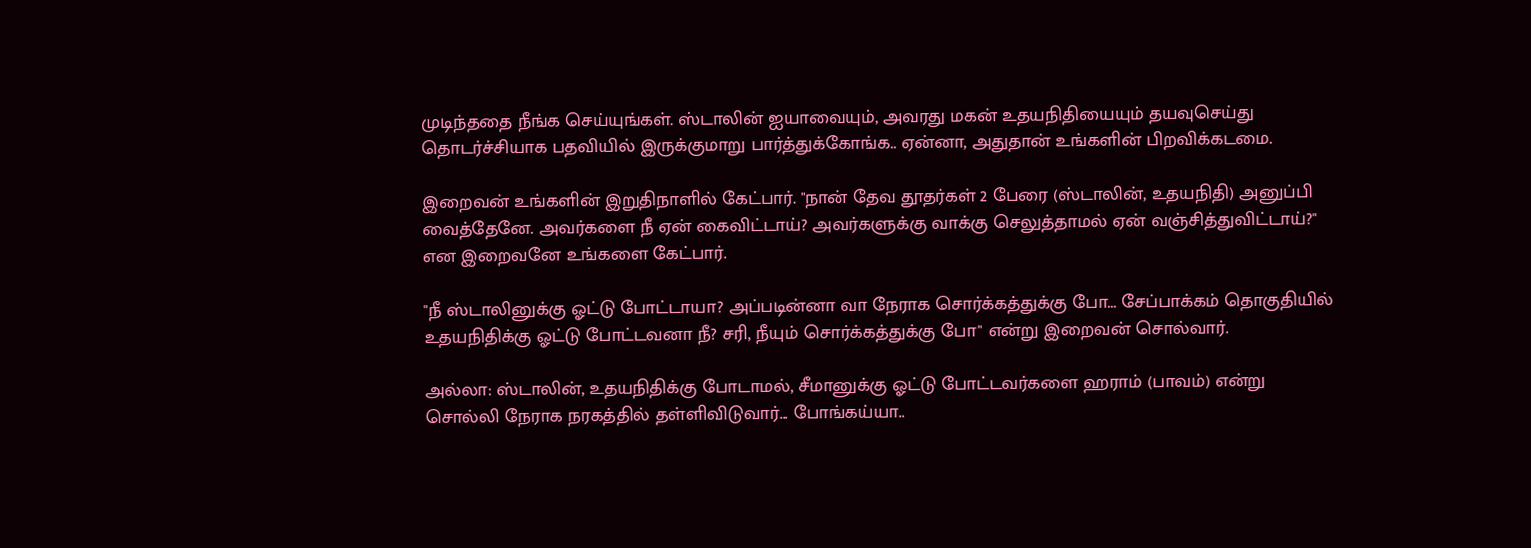முடிந்ததை நீங்க செய்யுங்கள். ஸ்டாலின் ஐயாவையும், அவரது மகன் உதயநிதியையும் தயவுசெய்து தொடர்ச்சியாக பதவியில் இருக்குமாறு பார்த்துக்கோங்க.. ஏன்னா, அதுதான் உங்களின் பிறவிக்கடமை.

இறைவன் உங்களின் இறுதிநாளில் கேட்பார். "நான் தேவ தூதர்கள் 2 பேரை (ஸ்டாலின், உதயநிதி) அனுப்பி வைத்தேனே. அவர்களை நீ ஏன் கைவிட்டாய்? அவர்களுக்கு வாக்கு செலுத்தாமல் ஏன் வஞ்சித்துவிட்டாய்?" என இறைவனே உங்களை கேட்பார்.

"நீ ஸ்டாலினுக்கு ஓட்டு போட்டாயா? அப்படின்னா வா நேராக சொர்க்கத்துக்கு போ... சேப்பாக்கம் தொகுதியில் உதயநிதிக்கு ஓட்டு போட்டவனா நீ? சரி, நீயும் சொர்க்கத்துக்கு போ" என்று இறைவன் சொல்வார்.

அல்லா: ஸ்டாலின், உதயநிதிக்கு போடாமல், சீமானுக்கு ஓட்டு போட்டவர்களை ஹராம் (பாவம்) என்று சொல்லி நேராக நரகத்தில் தள்ளிவிடுவார்... போங்கய்யா..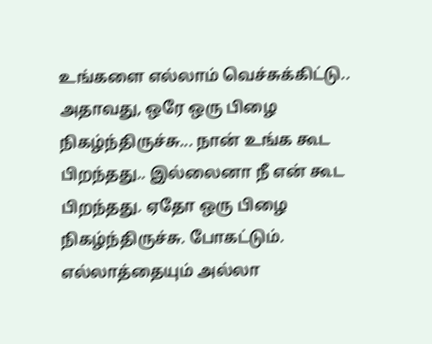உங்களை எல்லாம் வெச்சுக்கிட்டு.. அதாவது, ஒரே ஒரு பிழை நிகழ்ந்திருச்சு... நான் உங்க கூட பிறந்தது.. இல்லைனா நீ என் கூட பிறந்தது. ஏதோ ஒரு பிழை நிகழ்ந்திருச்சு. போகட்டும். எல்லாத்தையும் அல்லா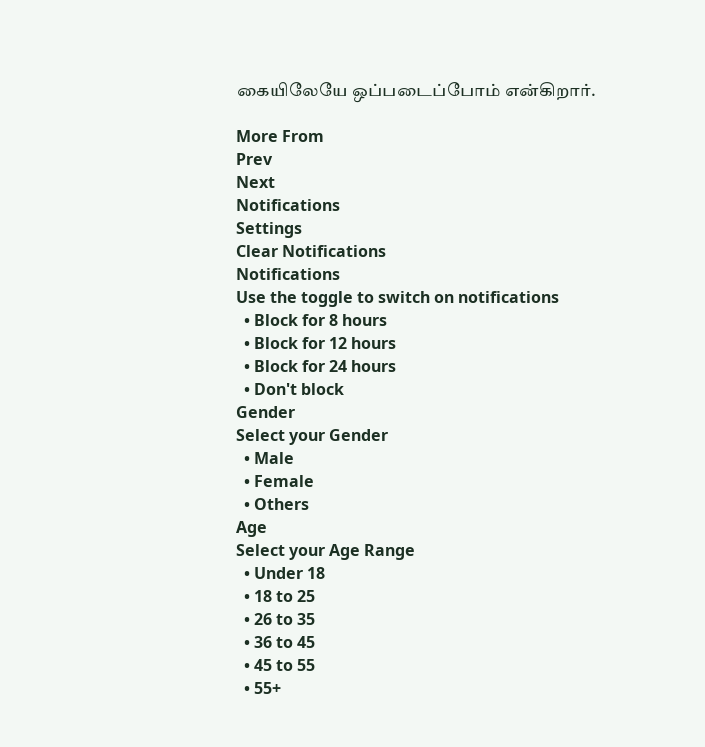கையிலேயே ஒப்படைப்போம் என்கிறார்.

More From
Prev
Next
Notifications
Settings
Clear Notifications
Notifications
Use the toggle to switch on notifications
  • Block for 8 hours
  • Block for 12 hours
  • Block for 24 hours
  • Don't block
Gender
Select your Gender
  • Male
  • Female
  • Others
Age
Select your Age Range
  • Under 18
  • 18 to 25
  • 26 to 35
  • 36 to 45
  • 45 to 55
  • 55+